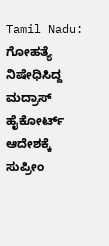Tamil Nadu: ಗೋಹತ್ಯೆ ನಿಷೇಧಿಸಿದ್ದ ಮದ್ರಾಸ್ ಹೈಕೋರ್ಟ್ ಆದೇಶಕ್ಕೆ ಸುಪ್ರೀಂ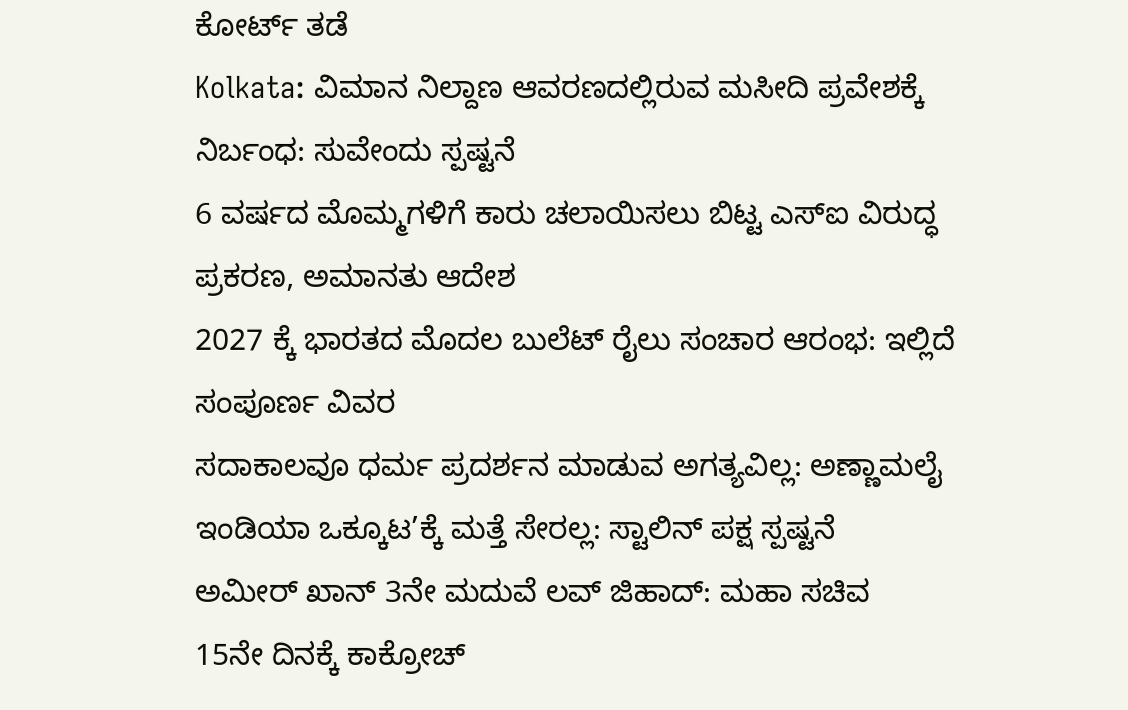ಕೋರ್ಟ್ ತಡೆ
Kolkata: ವಿಮಾನ ನಿಲ್ದಾಣ ಆವರಣದಲ್ಲಿರುವ ಮಸೀದಿ ಪ್ರವೇಶಕ್ಕೆ ನಿರ್ಬಂಧ: ಸುವೇಂದು ಸ್ಪಷ್ಟನೆ
6 ವರ್ಷದ ಮೊಮ್ಮಗಳಿಗೆ ಕಾರು ಚಲಾಯಿಸಲು ಬಿಟ್ಟ ಎಸ್ಐ ವಿರುದ್ಧ ಪ್ರಕರಣ, ಅಮಾನತು ಆದೇಶ
2027 ಕ್ಕೆ ಭಾರತದ ಮೊದಲ ಬುಲೆಟ್ ರೈಲು ಸಂಚಾರ ಆರಂಭ: ಇಲ್ಲಿದೆ ಸಂಪೂರ್ಣ ವಿವರ
ಸದಾಕಾಲವೂ ಧರ್ಮ ಪ್ರದರ್ಶನ ಮಾಡುವ ಅಗತ್ಯವಿಲ್ಲ: ಅಣ್ಣಾಮಲೈ
ಇಂಡಿಯಾ ಒಕ್ಕೂಟ’ಕ್ಕೆ ಮತ್ತೆ ಸೇರಲ್ಲ: ಸ್ಟಾಲಿನ್ ಪಕ್ಷ ಸ್ಪಷ್ಟನೆ
ಅಮೀರ್ ಖಾನ್ 3ನೇ ಮದುವೆ ಲವ್ ಜಿಹಾದ್: ಮಹಾ ಸಚಿವ
15ನೇ ದಿನಕ್ಕೆ ಕಾಕ್ರೋಚ್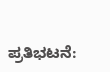ಪ್ರತಿಭಟನೆ: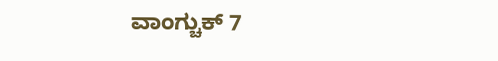ವಾಂಗ್ಚುಕ್ 7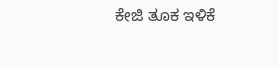ಕೇಜಿ ತೂಕ ಇಳಿಕೆ